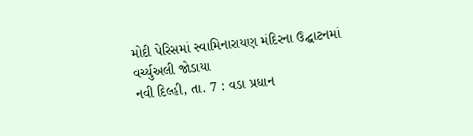મોદી પેરિસમાં સ્વામિનારાયણ મંદિરના ઉદ્ઘાટનમાં વર્ચ્યુઅલી જોડાયા
નવી દિલ્હી, તા. 7 : વડા પ્રધાન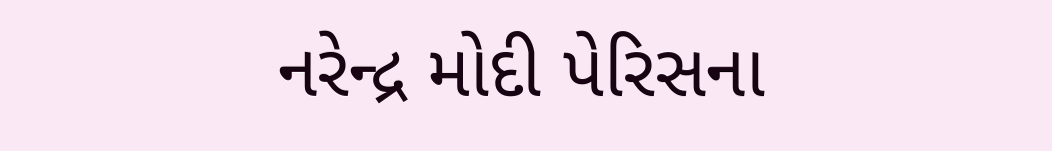નરેન્દ્ર મોદી પેરિસના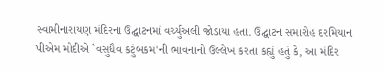સ્વામીનારાયણ મંદિરના ઉદ્ઘાટનમાં વર્ચ્યુઅલી જોડાયા હતા. ઉદ્ઘાટન સમારોહ દરમિયાન પીએમ મોદીએ `વસુધૈવ કટુંબકમ'ની ભાવનાનો ઉલ્લેખ કરતા કહ્યું હતું કે, આ મંદિર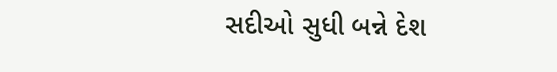સદીઓ સુધી બન્ને દેશ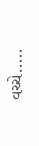વચ્ચે.....